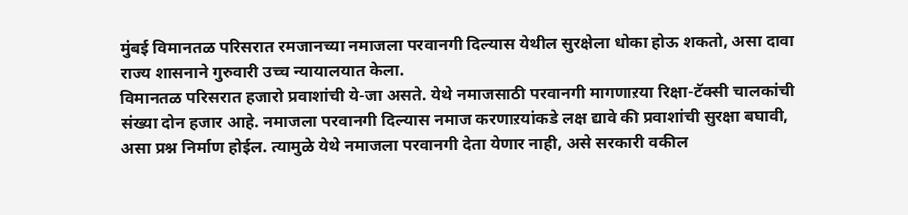मुंबई विमानतळ परिसरात रमजानच्या नमाजला परवानगी दिल्यास येथील सुरक्षेला धोका होऊ शकतो, असा दावा राज्य शासनाने गुरुवारी उच्च न्यायालयात केला.
विमानतळ परिसरात हजारो प्रवाशांची ये-जा असते. येथे नमाजसाठी परवानगी मागणाऱया रिक्षा-टॅक्सी चालकांची संख्या दोन हजार आहे. नमाजला परवानगी दिल्यास नमाज करणाऱयांकडे लक्ष द्यावे की प्रवाशांची सुरक्षा बघावी, असा प्रश्न निर्माण होईल. त्यामुळे येथे नमाजला परवानगी देता येणार नाही, असे सरकारी वकील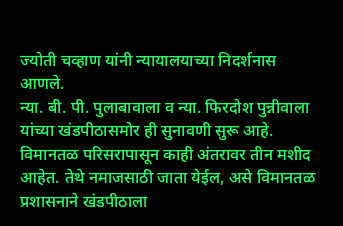ज्योती चव्हाण यांनी न्यायालयाच्या निदर्शनास आणले.
न्या. बी. पी. पुलाबावाला व न्या. फिरदोश पुन्नीवाला यांच्या खंडपीठासमोर ही सुनावणी सुरू आहे. विमानतळ परिसरापासून काही अंतरावर तीन मशीद आहेत. तेथे नमाजसाठी जाता येईल, असे विमानतळ प्रशासनाने खंडपीठाला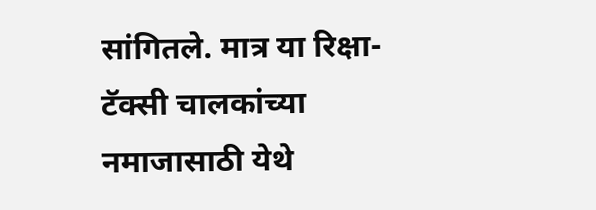सांगितले. मात्र या रिक्षा-टॅक्सी चालकांच्या नमाजासाठी येथे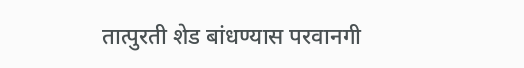तात्पुरती शेड बांधण्यास परवानगी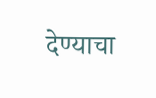देण्याचा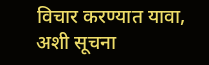विचार करण्यात यावा, अशी सूचना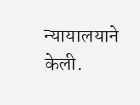न्यायालयाने केली.